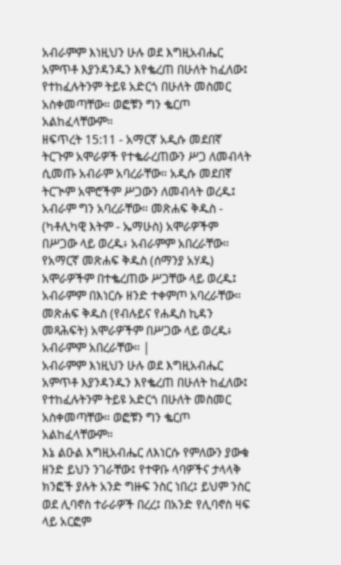አብራምም እነዚህን ሁሉ ወደ እግዚአብሔር አምጥቶ እያንዳንዱን እየቈረጠ በሁለት ከፈለው፤ የተከፈሉትንም ትይዩ አድርጎ በሁለት መስመር አስቀመጣቸው። ወፎቹን ግን ቈርጦ አልከፈላቸውም።
ዘፍጥረት 15:11 - አማርኛ አዲሱ መደበኛ ትርጉም አሞራዎች የተቈራረጠውን ሥጋ ለመብላት ሲመጡ አብራም አባረራቸው። አዲሱ መደበኛ ትርጒም አሞሮችም ሥጋውን ለመብላት ወረዱ፤ አብራም ግን አባረራቸው። መጽሐፍ ቅዱስ - (ካቶሊካዊ እትም - ኤማሁስ) አሞራዎችም በሥጋው ላይ ወረዱ፥ አብራምም አበረራቸው። የአማርኛ መጽሐፍ ቅዱስ (ሰማንያ አሃዱ) አሞራዎችም በተቈረጠው ሥጋቸው ላይ ወረዱ፤ አብራምም በእነርሱ ዘንድ ተቀምጦ አባረራቸው። መጽሐፍ ቅዱስ (የብሉይና የሐዲስ ኪዳን መጻሕፍት) አሞራዎችም በሥጋው ላይ ወረዱ፥ አብራምም አበረራቸው። |
አብራምም እነዚህን ሁሉ ወደ እግዚአብሔር አምጥቶ እያንዳንዱን እየቈረጠ በሁለት ከፈለው፤ የተከፈሉትንም ትይዩ አድርጎ በሁለት መስመር አስቀመጣቸው። ወፎቹን ግን ቈርጦ አልከፈላቸውም።
እኔ ልዑል እግዚአብሔር ለእነርሱ የምለውን ያውቁ ዘንድ ይህን ንገራቸው፤ የተዋቡ ላባዎችና ታላላቅ ክንፎች ያሉት አንድ ግዙፍ ንስር ነበረ፤ ይህም ንስር ወደ ሊባኖስ ተራራዎች በረረ፤ በአንድ የሊባኖስ ዛፍ ላይ አርፎም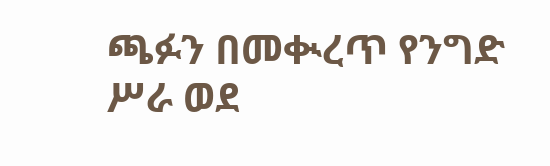ጫፉን በመቊረጥ የንግድ ሥራ ወደ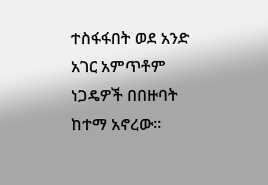ተስፋፋበት ወደ አንድ አገር አምጥቶም ነጋዴዎች በበዙባት ከተማ አኖረው።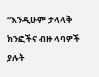“እንዲሁም ታላላቅ ክንፎችና ብዙ ላባዎች ያሉት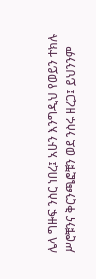ሌላ ግዙፍ ንስር ነበረ፤ አሁን እንግዲህ የወይን ተክሉ ሥሮቹንና ቅርንጫፎቹን ወደ ንስሩ ዘረጋ፤ ይህንንም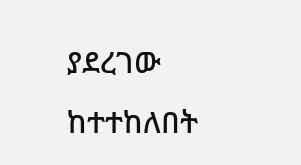ያደረገው ከተተከለበት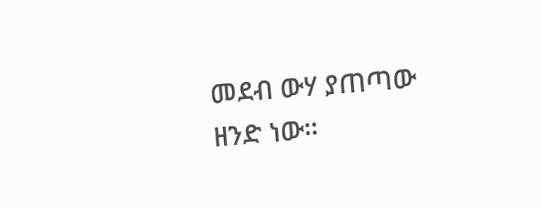መደብ ውሃ ያጠጣው ዘንድ ነው።